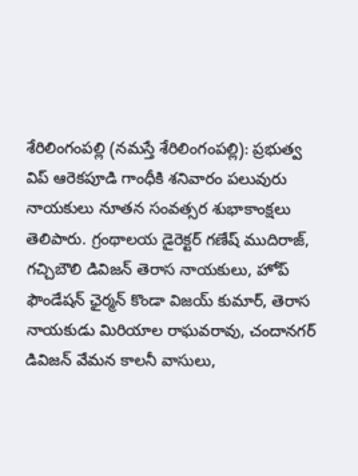శేరిలింగంపల్లి (నమస్తే శేరిలింగంపల్లి): ప్రభుత్వ విప్ ఆరెకపూడి గాంధీకి శనివారం పలువురు నాయకులు నూతన సంవత్సర శుభాకాంక్షలు తెలిపారు. గ్రంథాలయ డైరెక్టర్ గణేష్ ముదిరాజ్, గచ్చిబౌలి డివిజన్ తెరాస నాయకులు, హోప్ ఫౌండేషన్ ఛైర్మన్ కొండా విజయ్ కుమార్, తెరాస నాయకుడు మిరియాల రాఘవరావు, చందానగర్ డివిజన్ వేమన కాలనీ వాసులు,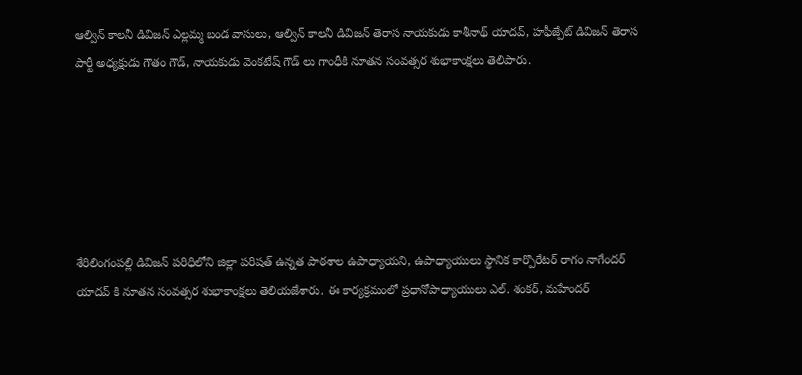ఆల్విన్ కాలనీ డివిజన్ ఎల్లమ్మ బండ వాసులు, ఆల్విన్ కాలనీ డివిజన్ తెరాస నాయకుడు కాశీనాథ్ యాదవ్, హఫీజ్పేట్ డివిజన్ తెరాస పార్టీ అధ్యక్షుడు గౌతం గౌడ్, నాయకుడు వెంకటేష్ గౌడ్ లు గాంధీకి నూతన సంవత్సర శుభాకాంక్షలు తెలిపారు.






శేరిలింగంపల్లి డివిజన్ పరిధిలోని జిల్లా పరిషత్ ఉన్నత పాఠశాల ఉపాధ్యాయని, ఉపాధ్యాయులు స్థానిక కార్పొరేటర్ రాగం నాగేందర్ యాదవ్ కి నూతన సంవత్సర శుభాకాంక్షలు తెలియజేశారు. ఈ కార్యక్రమంలో ప్రధానోపాధ్యాయులు ఎల్. శంకర్, మహేందర్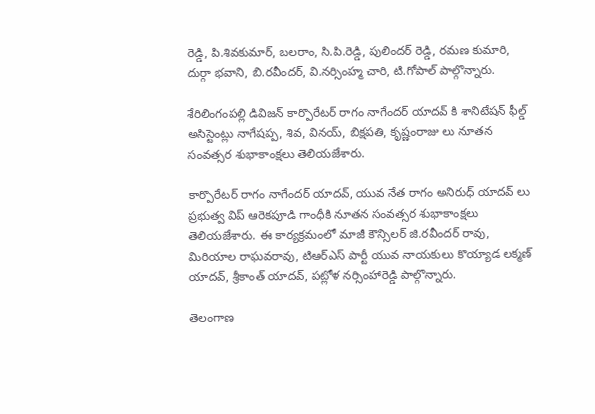రెడ్డి, పి.శివకుమార్, బలరాం, సి.పి.రెడ్డి, పులిందర్ రెడ్డి, రమణ కుమారి, దుర్గా భవాని, బి.రవీందర్, వి.నర్సింహ్మ చారి, టి.గోపాల్ పాల్గొన్నారు.

శేరిలింగంపల్లి డివిజన్ కార్పొరేటర్ రాగం నాగేందర్ యాదవ్ కి శానిటేషన్ ఫీల్డ్ అసిస్టెంట్లు నాగేషప్ప, శివ, వినయ్, బిక్షపతి, కృష్ణంరాజు లు నూతన సంవత్సర శుభాకాంక్షలు తెలియజేశారు.

కార్పొరేటర్ రాగం నాగేందర్ యాదవ్, యువ నేత రాగం అనిరుధ్ యాదవ్ లు ప్రభుత్వ విప్ ఆరెకపూడి గాంధీకి నూతన సంవత్సర శుభాకాంక్షలు తెలియజేశారు. ఈ కార్యక్రమంలో మాజీ కౌన్సిలర్ జి.రవీందర్ రావు, మిరియాల రాఘవరావు, టిఆర్ఎస్ పార్టీ యువ నాయకులు కొయ్యాడ లక్మణ్ యాదవ్, శ్రీకాంత్ యాదవ్, పట్లోళ నర్సింహారెడ్డి పాల్గొన్నారు.

తెలంగాణ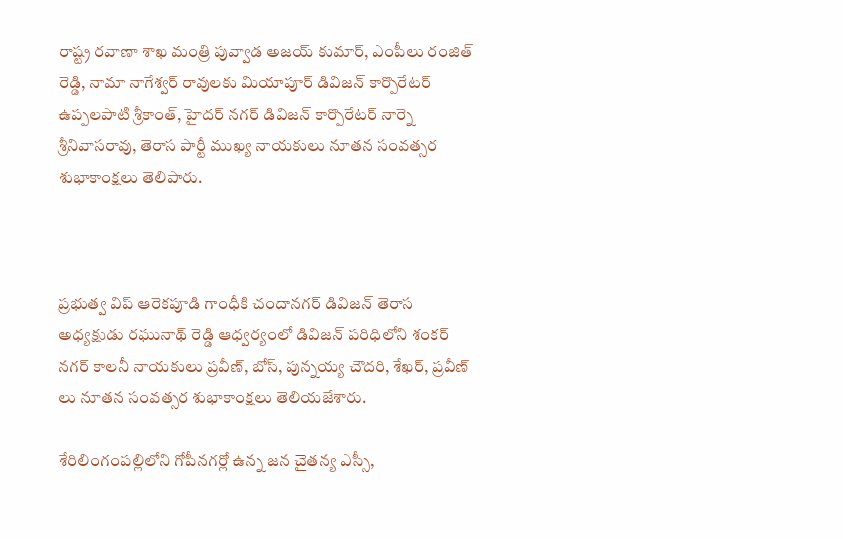రాష్ట్ర రవాణా శాఖ మంత్రి పువ్వాడ అజయ్ కుమార్, ఎంపీలు రంజిత్ రెడ్డి, నామా నాగేశ్వర్ రావులకు మియాపూర్ డివిజన్ కార్పొరేటర్ ఉప్పలపాటి శ్రీకాంత్, హైదర్ నగర్ డివిజన్ కార్పొరేటర్ నార్నె శ్రీనివాసరావు, తెరాస పార్టీ ముఖ్య నాయకులు నూతన సంవత్సర శుభాకాంక్షలు తెలిపారు.



ప్రభుత్వ విప్ ఆరెకపూడి గాంధీకి చందానగర్ డివిజన్ తెరాస అధ్యక్షుడు రఘునాథ్ రెడ్డి ఆధ్వర్యంలో డివిజన్ పరిధిలోని శంకర్ నగర్ కాలనీ నాయకులు ప్రవీణ్, బోస్, పున్నయ్య చౌదరి, శేఖర్, ప్రవీణ్ లు నూతన సంవత్సర శుభాకాంక్షలు తెలియజేశారు.

శేరిలింగంపల్లిలోని గోపీనగర్లో ఉన్న జన చైతన్య ఎస్సీ,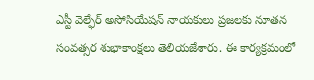ఎస్టీ వెల్ఫేర్ అసోసియేషన్ నాయకులు ప్రజలకు నూతన సంవత్సర శుభాకాంక్షలు తెలియజేశారు. ఈ కార్యక్రమంలో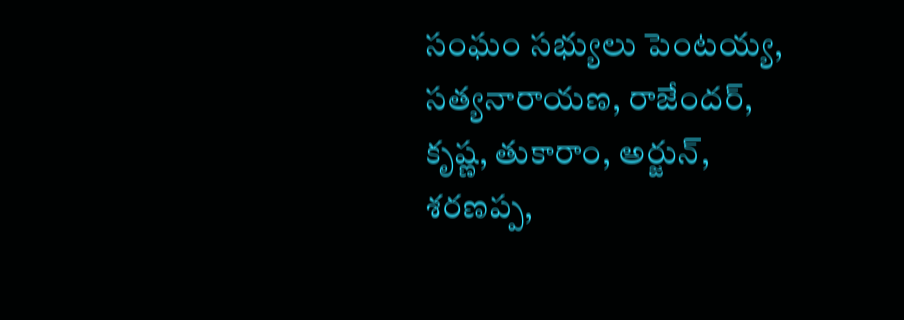సంఘం సభ్యులు పెంటయ్య, సత్యనారాయణ, రాజేందర్, కృష్ణ, తుకారాం, అర్జున్, శరణప్ప,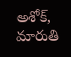అశోక్, మారుతి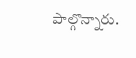పాల్గొన్నారు.